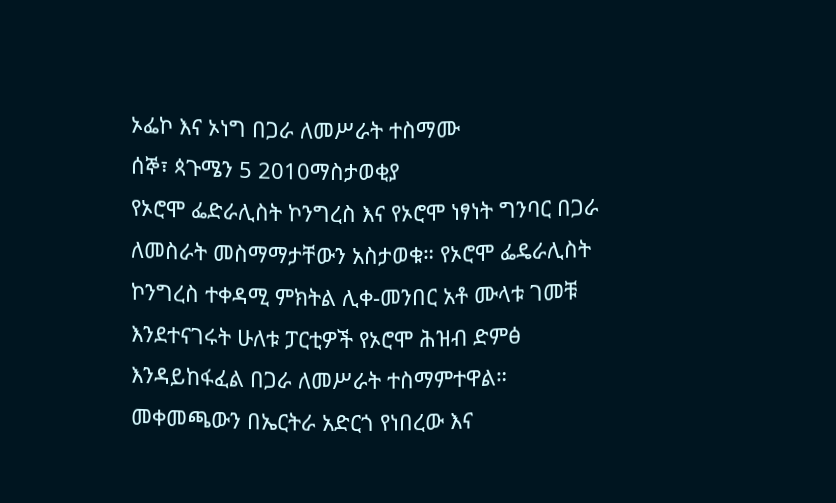ኦፌኮ እና ኦነግ በጋራ ለመሥራት ተስማሙ
ሰኞ፣ ጳጉሜን 5 2010ማስታወቂያ
የኦሮሞ ፌድራሊስት ኮንግረስ እና የኦሮሞ ነፃነት ግንባር በጋራ ለመስራት መስማማታቸውን አስታወቁ። የኦሮሞ ፌዴራሊስት ኮንግረስ ተቀዳሚ ምክትል ሊቀ-መንበር አቶ ሙላቱ ገመቹ እንደተናገሩት ሁለቱ ፓርቲዎች የኦሮሞ ሕዝብ ድምፅ እንዳይከፋፈል በጋራ ለመሥራት ተስማምተዋል። መቀመጫውን በኤርትራ አድርጎ የነበረው እና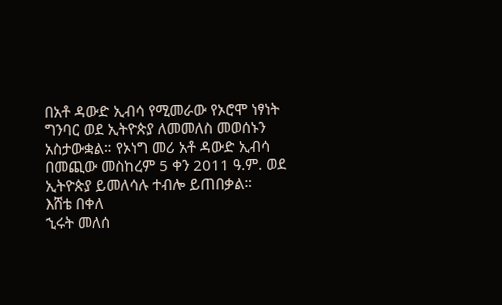በአቶ ዳውድ ኢብሳ የሚመራው የኦሮሞ ነፃነት ግንባር ወደ ኢትዮጵያ ለመመለስ መወሰኑን አስታውቋል። የኦነግ መሪ አቶ ዳውድ ኢብሳ በመጪው መስከረም 5 ቀን 2011 ዓ.ም. ወደ ኢትዮጵያ ይመለሳሉ ተብሎ ይጠበቃል።
እሸቴ በቀለ
ኂሩት መለሰ